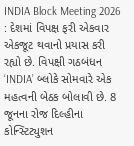INDIA Block Meeting 2026 : દેશમાં વિપક્ષ ફરી એકવાર એકજૂટ થવાનો પ્રયાસ કરી રહ્યો છે. વિપક્ષી ગઠબંધન ‘INDIA’ બ્લોકે સોમવારે એક મહત્વની બેઠક બોલાવી છે. 8 જૂનના રોજ દિલ્હીના કોન્સ્ટિટ્યુશન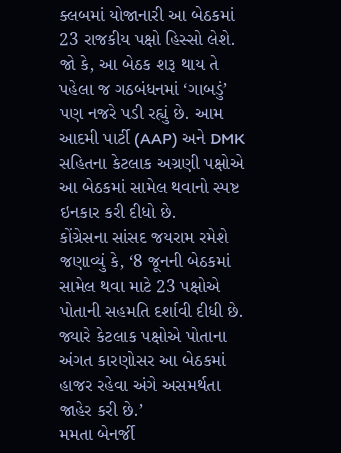ક્લબમાં યોજાનારી આ બેઠકમાં 23 રાજકીય પક્ષો હિસ્સો લેશે. જો કે, આ બેઠક શરૂ થાય તે પહેલા જ ગઠબંધનમાં ‘ગાબડું’ પણ નજરે પડી રહ્યું છે. આમ આદમી પાર્ટી (AAP) અને DMK સહિતના કેટલાક અગ્રણી પક્ષોએ આ બેઠકમાં સામેલ થવાનો સ્પષ્ટ ઇનકાર કરી દીધો છે.
કોંગ્રેસના સાંસદ જયરામ રમેશે જણાવ્યું કે, ‘8 જૂનની બેઠકમાં સામેલ થવા માટે 23 પક્ષોએ પોતાની સહમતિ દર્શાવી દીધી છે. જ્યારે કેટલાક પક્ષોએ પોતાના અંગત કારણોસર આ બેઠકમાં હાજર રહેવા અંગે અસમર્થતા જાહેર કરી છે.’
મમતા બેનર્જી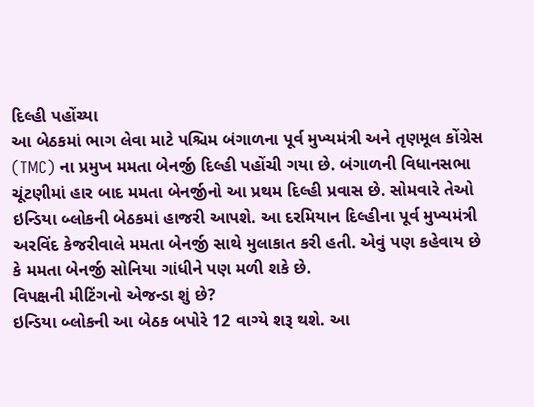દિલ્હી પહોંચ્યા
આ બેઠકમાં ભાગ લેવા માટે પશ્ચિમ બંગાળના પૂર્વ મુખ્યમંત્રી અને તૃણમૂલ કોંગ્રેસ (TMC) ના પ્રમુખ મમતા બેનર્જી દિલ્હી પહોંચી ગયા છે. બંગાળની વિધાનસભા ચૂંટણીમાં હાર બાદ મમતા બેનર્જીનો આ પ્રથમ દિલ્હી પ્રવાસ છે. સોમવારે તેઓ ઇન્ડિયા બ્લોકની બેઠકમાં હાજરી આપશે. આ દરમિયાન દિલ્હીના પૂર્વ મુખ્યમંત્રી અરવિંદ કેજરીવાલે મમતા બેનર્જી સાથે મુલાકાત કરી હતી. એવું પણ કહેવાય છે કે મમતા બેનર્જી સોનિયા ગાંધીને પણ મળી શકે છે.
વિપક્ષની મીટિંગનો એજન્ડા શું છે?
ઇન્ડિયા બ્લોકની આ બેઠક બપોરે 12 વાગ્યે શરૂ થશે. આ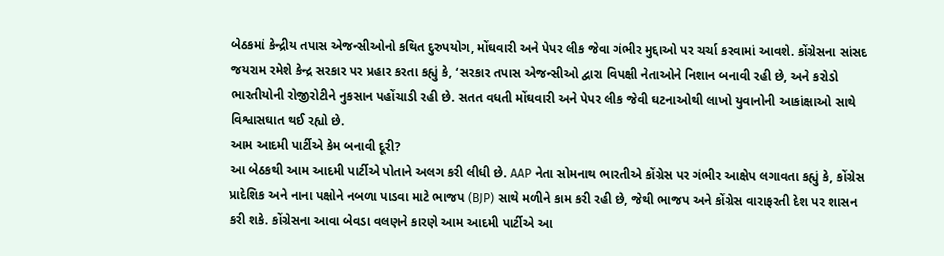બેઠકમાં કેન્દ્રીય તપાસ એજન્સીઓનો કથિત દુરુપયોગ, મોંઘવારી અને પેપર લીક જેવા ગંભીર મુદ્દાઓ પર ચર્ચા કરવામાં આવશે. કોંગ્રેસના સાંસદ જયરામ રમેશે કેન્દ્ર સરકાર પર પ્રહાર કરતા કહ્યું કે, ‘સરકાર તપાસ એજન્સીઓ દ્વારા વિપક્ષી નેતાઓને નિશાન બનાવી રહી છે, અને કરોડો ભારતીયોની રોજીરોટીને નુકસાન પહોંચાડી રહી છે. સતત વધતી મોંઘવારી અને પેપર લીક જેવી ઘટનાઓથી લાખો યુવાનોની આકાંક્ષાઓ સાથે વિશ્વાસઘાત થઈ રહ્યો છે.
આમ આદમી પાર્ટીએ કેમ બનાવી દૂરી?
આ બેઠકથી આમ આદમી પાર્ટીએ પોતાને અલગ કરી લીધી છે. AAP નેતા સોમનાથ ભારતીએ કોંગ્રેસ પર ગંભીર આક્ષેપ લગાવતા કહ્યું કે, કોંગ્રેસ પ્રાદેશિક અને નાના પક્ષોને નબળા પાડવા માટે ભાજપ (BJP) સાથે મળીને કામ કરી રહી છે, જેથી ભાજપ અને કોંગ્રેસ વારાફરતી દેશ પર શાસન કરી શકે. કોંગ્રેસના આવા બેવડા વલણને કારણે આમ આદમી પાર્ટીએ આ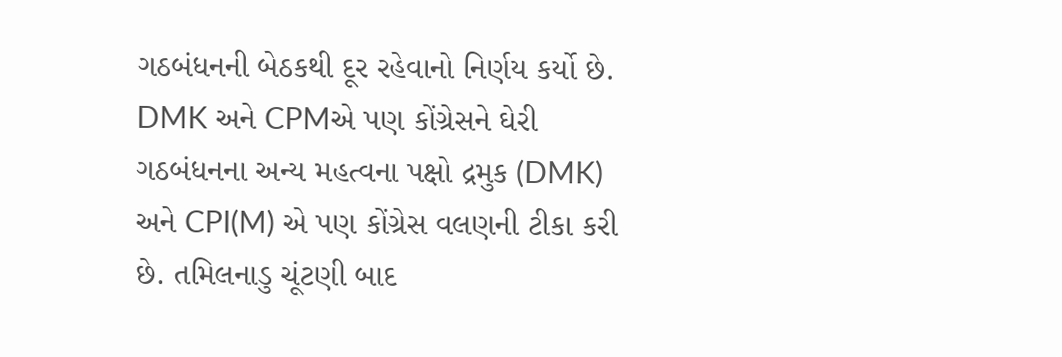ગઠબંધનની બેઠકથી દૂર રહેવાનો નિર્ણય કર્યો છે.
DMK અને CPMએ પણ કોંગ્રેસને ઘેરી
ગઠબંધનના અન્ય મહત્વના પક્ષો દ્રમુક (DMK) અને CPI(M) એ પણ કોંગ્રેસ વલણની ટીકા કરી છે. તમિલનાડુ ચૂંટણી બાદ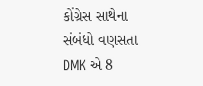કોંગ્રેસ સાથેના સંબંધો વણસતા DMK એ 8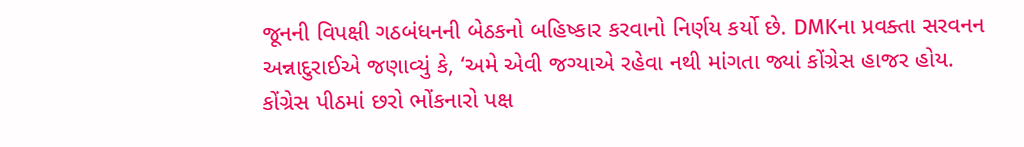જૂનની વિપક્ષી ગઠબંધનની બેઠકનો બહિષ્કાર કરવાનો નિર્ણય કર્યો છે. DMKના પ્રવક્તા સરવનન અન્નાદુરાઈએ જણાવ્યું કે, ‘અમે એવી જગ્યાએ રહેવા નથી માંગતા જ્યાં કોંગ્રેસ હાજર હોય. કોંગ્રેસ પીઠમાં છરો ભોંકનારો પક્ષ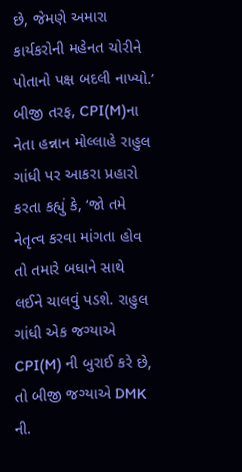છે, જેમણે અમારા કાર્યકરોની મહેનત ચોરીને પોતાનો પક્ષ બદલી નાખ્યો.’
બીજી તરફ, CPI(M)ના નેતા હન્નાન મોલ્લાહે રાહુલ ગાંધી પર આકરા પ્રહારો કરતા કહ્યું કે, ‘જો તમે નેતૃત્વ કરવા માંગતા હોવ તો તમારે બધાને સાથે લઈને ચાલવું પડશે. રાહુલ ગાંધી એક જગ્યાએ CPI(M) ની બુરાઈ કરે છે, તો બીજી જગ્યાએ DMK ની.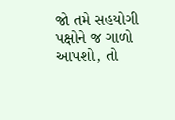જો તમે સહયોગી પક્ષોને જ ગાળો આપશો, તો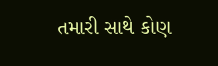તમારી સાથે કોણ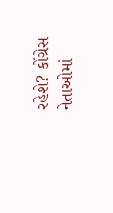રહેશે? કોંગ્રેસ નેતાઓમાં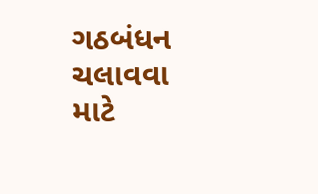ગઠબંધન ચલાવવા માટે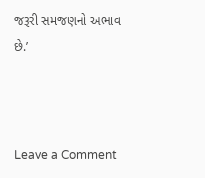જરૂરી સમજણનો અભાવ છે.’



Leave a Comment